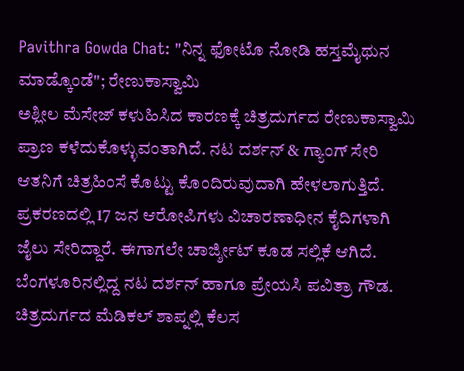Pavithra Gowda Chat: "ನಿನ್ನ ಫೋಟೊ ನೋಡಿ ಹಸ್ತಮೈಥುನ ಮಾಡ್ಕೊಂಡೆ"; ರೇಣುಕಾಸ್ವಾಮಿ
ಅಶ್ಲೀಲ ಮೆಸೇಜ್ ಕಳುಹಿಸಿದ ಕಾರಣಕ್ಕೆ ಚಿತ್ರದುರ್ಗದ ರೇಣುಕಾಸ್ವಾಮಿ ಪ್ರಾಣ ಕಳೆದುಕೊಳ್ಳುವಂತಾಗಿದೆ. ನಟ ದರ್ಶನ್ & ಗ್ಯಾಂಗ್ ಸೇರಿ ಆತನಿಗೆ ಚಿತ್ರಹಿಂಸೆ ಕೊಟ್ಟು ಕೊಂದಿರುವುದಾಗಿ ಹೇಳಲಾಗುತ್ತಿದೆ. ಪ್ರಕರಣದಲ್ಲಿ 17 ಜನ ಆರೋಪಿಗಳು ವಿಚಾರಣಾಧೀನ ಕೈದಿಗಳಾಗಿ ಜೈಲು ಸೇರಿದ್ದಾರೆ. ಈಗಾಗಲೇ ಚಾರ್ಜ್ಶೀಟ್ ಕೂಡ ಸಲ್ಲಿಕೆ ಆಗಿದೆ.
ಬೆಂಗಳೂರಿನಲ್ಲಿದ್ದ ನಟ ದರ್ಶನ್ ಹಾಗೂ ಪ್ರೇಯಸಿ ಪವಿತ್ರಾ ಗೌಡ. ಚಿತ್ರದುರ್ಗದ ಮೆಡಿಕಲ್ ಶಾಪ್ನಲ್ಲಿ ಕೆಲಸ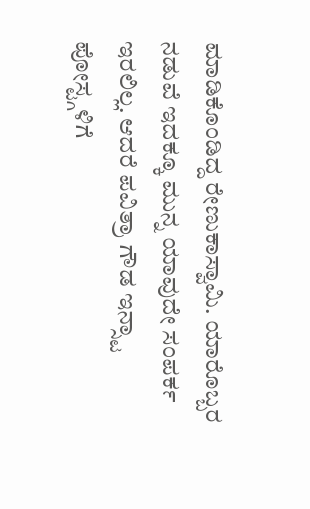ಮಾಡಿಕೊಂಡಿದ್ದ ರೇಣುಕಾಸ್ವಾಮಿ. ಯಾರೊಬ್ಬರ ನಡುವೆ ಇದಕ್ಕೂ ಮುನ್ನ ಯಾವುದೇ ಸಂಪರ್ಕ ಇರಲಿಲ್ಲ. ಆದರೆ ಪವಿತ್ರಾ ಗೌಡ ಇನ್ಸ್ಟಾ ಪೋಸ್ಟ್ಗಳಿಗೆ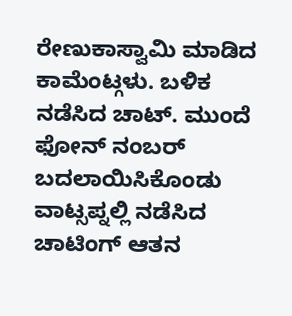ರೇಣುಕಾಸ್ವಾಮಿ ಮಾಡಿದ ಕಾಮೆಂಟ್ಗಳು. ಬಳಿಕ ನಡೆಸಿದ ಚಾಟ್. ಮುಂದೆ ಫೋನ್ ನಂಬರ್ ಬದಲಾಯಿಸಿಕೊಂಡು ವಾಟ್ಸಪ್ನಲ್ಲಿ ನಡೆಸಿದ ಚಾಟಿಂಗ್ ಆತನ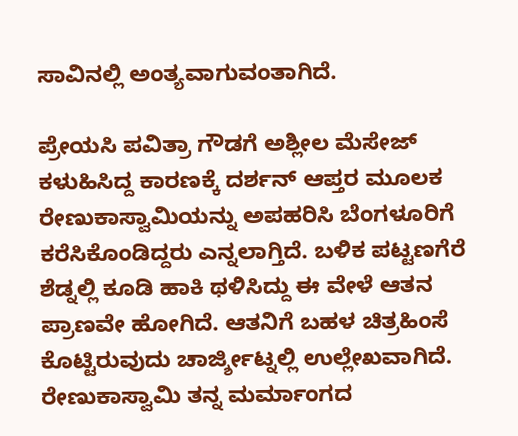ಸಾವಿನಲ್ಲಿ ಅಂತ್ಯವಾಗುವಂತಾಗಿದೆ.

ಪ್ರೇಯಸಿ ಪವಿತ್ರಾ ಗೌಡಗೆ ಅಶ್ಲೀಲ ಮೆಸೇಜ್ ಕಳುಹಿಸಿದ್ದ ಕಾರಣಕ್ಕೆ ದರ್ಶನ್ ಆಪ್ತರ ಮೂಲಕ ರೇಣುಕಾಸ್ವಾಮಿಯನ್ನು ಅಪಹರಿಸಿ ಬೆಂಗಳೂರಿಗೆ ಕರೆಸಿಕೊಂಡಿದ್ದರು ಎನ್ನಲಾಗ್ತಿದೆ. ಬಳಿಕ ಪಟ್ಟಣಗೆರೆ ಶೆಡ್ನಲ್ಲಿ ಕೂಡಿ ಹಾಕಿ ಥಳಿಸಿದ್ದು ಈ ವೇಳೆ ಆತನ ಪ್ರಾಣವೇ ಹೋಗಿದೆ. ಆತನಿಗೆ ಬಹಳ ಚಿತ್ರಹಿಂಸೆ ಕೊಟ್ಟಿರುವುದು ಚಾರ್ಜ್ಶೀಟ್ನಲ್ಲಿ ಉಲ್ಲೇಖವಾಗಿದೆ.
ರೇಣುಕಾಸ್ವಾಮಿ ತನ್ನ ಮರ್ಮಾಂಗದ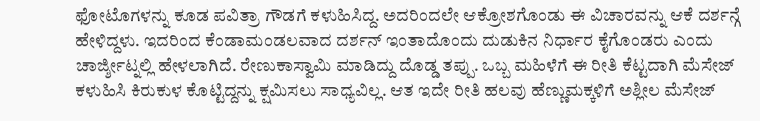ಫೋಟೊಗಳನ್ನು ಕೂಡ ಪವಿತ್ರಾ ಗೌಡಗೆ ಕಳುಹಿಸಿದ್ದ. ಅದರಿಂದಲೇ ಆಕ್ರೋಶಗೊಂಡು ಈ ವಿಚಾರವನ್ನು ಆಕೆ ದರ್ಶನ್ಗೆ ಹೇಳಿದ್ದಳು. ಇದರಿಂದ ಕೆಂಡಾಮಂಡಲವಾದ ದರ್ಶನ್ ಇಂತಾದೊಂದು ದುಡುಕಿನ ನಿರ್ಧಾರ ಕೈಗೊಂಡರು ಎಂದು ಚಾರ್ಜ್ಶೀಟ್ನಲ್ಲಿ ಹೇಳಲಾಗಿದೆ. ರೇಣುಕಾಸ್ವಾಮಿ ಮಾಡಿದ್ದು ದೊಡ್ಡ ತಪ್ಪು. ಒಬ್ಬ ಮಹಿಳೆಗೆ ಈ ರೀತಿ ಕೆಟ್ಟದಾಗಿ ಮೆಸೇಜ್ ಕಳುಹಿಸಿ ಕಿರುಕುಳ ಕೊಟ್ಟಿದ್ದನ್ನು ಕ್ಷಮಿಸಲು ಸಾಧ್ಯವಿಲ್ಲ. ಆತ ಇದೇ ರೀತಿ ಹಲವು ಹೆಣ್ಣುಮಕ್ಕಳಿಗೆ ಅಶ್ಲೀಲ ಮೆಸೇಜ್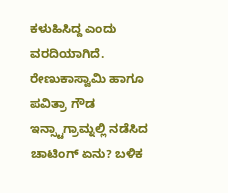ಕಳುಹಿಸಿದ್ದ ಎಂದು ವರದಿಯಾಗಿದೆ.
ರೇಣುಕಾಸ್ವಾಮಿ ಹಾಗೂ ಪವಿತ್ರಾ ಗೌಡ ಇನ್ಸ್ಟಾಗ್ರಾಮ್ನಲ್ಲಿ ನಡೆಸಿದ ಚಾಟಿಂಗ್ ಏನು? ಬಳಿಕ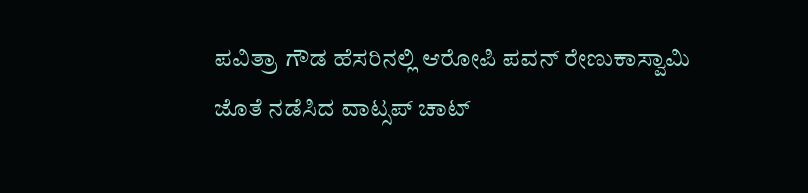ಪವಿತ್ರಾ ಗೌಡ ಹೆಸರಿನಲ್ಲಿ ಆರೋಪಿ ಪವನ್ ರೇಣುಕಾಸ್ವಾಮಿ ಜೊತೆ ನಡೆಸಿದ ವಾಟ್ಸಪ್ ಚಾಟ್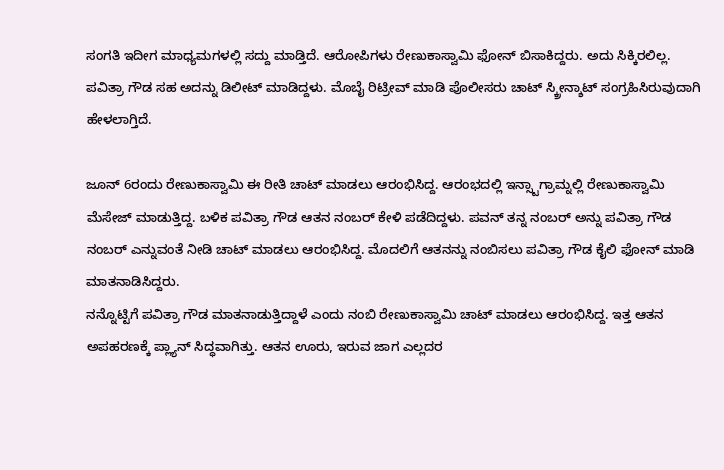ಸಂಗತಿ ಇದೀಗ ಮಾಧ್ಯಮಗಳಲ್ಲಿ ಸದ್ದು ಮಾಡ್ತಿದೆ. ಆರೋಪಿಗಳು ರೇಣುಕಾಸ್ವಾಮಿ ಫೋನ್ ಬಿಸಾಕಿದ್ದರು. ಅದು ಸಿಕ್ಕಿರಲಿಲ್ಲ. ಪವಿತ್ರಾ ಗೌಡ ಸಹ ಅದನ್ನು ಡಿಲೀಟ್ ಮಾಡಿದ್ದಳು. ಮೊಬೈ ರಿಟ್ರೀವ್ ಮಾಡಿ ಪೊಲೀಸರು ಚಾಟ್ ಸ್ಕ್ರೀನ್ಶಾಟ್ ಸಂಗ್ರಹಿಸಿರುವುದಾಗಿ ಹೇಳಲಾಗ್ತಿದೆ.

ಜೂನ್ 6ರಂದು ರೇಣುಕಾಸ್ವಾಮಿ ಈ ರೀತಿ ಚಾಟ್ ಮಾಡಲು ಆರಂಭಿಸಿದ್ದ. ಆರಂಭದಲ್ಲಿ ಇನ್ಸ್ಟಾಗ್ರಾಮ್ನಲ್ಲಿ ರೇಣುಕಾಸ್ವಾಮಿ ಮೆಸೇಜ್ ಮಾಡುತ್ತಿದ್ದ. ಬಳಿಕ ಪವಿತ್ರಾ ಗೌಡ ಆತನ ನಂಬರ್ ಕೇಳಿ ಪಡೆದಿದ್ದಳು. ಪವನ್ ತನ್ನ ನಂಬರ್ ಅನ್ನು ಪವಿತ್ರಾ ಗೌಡ ನಂಬರ್ ಎನ್ನುವಂತೆ ನೀಡಿ ಚಾಟ್ ಮಾಡಲು ಆರಂಭಿಸಿದ್ದ. ಮೊದಲಿಗೆ ಆತನನ್ನು ನಂಬಿಸಲು ಪವಿತ್ರಾ ಗೌಡ ಕೈಲಿ ಫೋನ್ ಮಾಡಿ ಮಾತನಾಡಿಸಿದ್ದರು.
ನನ್ನೊಟ್ಟಿಗೆ ಪವಿತ್ರಾ ಗೌಡ ಮಾತನಾಡುತ್ತಿದ್ದಾಳೆ ಎಂದು ನಂಬಿ ರೇಣುಕಾಸ್ವಾಮಿ ಚಾಟ್ ಮಾಡಲು ಆರಂಭಿಸಿದ್ದ. ಇತ್ತ ಆತನ ಅಪಹರಣಕ್ಕೆ ಪ್ಲ್ಯಾನ್ ಸಿದ್ಧವಾಗಿತ್ತು. ಆತನ ಊರು, ಇರುವ ಜಾಗ ಎಲ್ಲದರ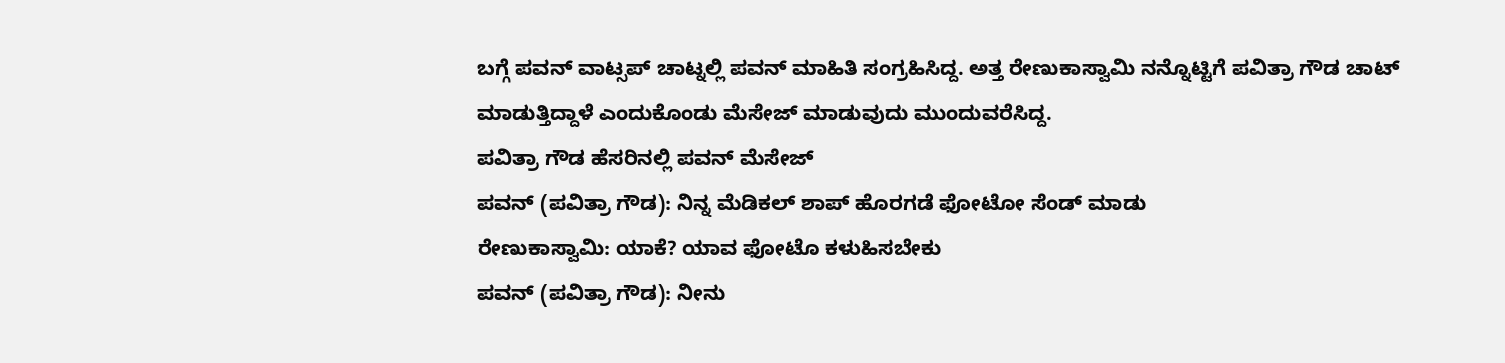ಬಗ್ಗೆ ಪವನ್ ವಾಟ್ಸಪ್ ಚಾಟ್ನಲ್ಲಿ ಪವನ್ ಮಾಹಿತಿ ಸಂಗ್ರಹಿಸಿದ್ದ. ಅತ್ತ ರೇಣುಕಾಸ್ವಾಮಿ ನನ್ನೊಟ್ಟಿಗೆ ಪವಿತ್ರಾ ಗೌಡ ಚಾಟ್ ಮಾಡುತ್ತಿದ್ದಾಳೆ ಎಂದುಕೊಂಡು ಮೆಸೇಜ್ ಮಾಡುವುದು ಮುಂದುವರೆಸಿದ್ದ.
ಪವಿತ್ರಾ ಗೌಡ ಹೆಸರಿನಲ್ಲಿ ಪವನ್ ಮೆಸೇಜ್
ಪವನ್ (ಪವಿತ್ರಾ ಗೌಡ): ನಿನ್ನ ಮೆಡಿಕಲ್ ಶಾಪ್ ಹೊರಗಡೆ ಫೋಟೋ ಸೆಂಡ್ ಮಾಡು
ರೇಣುಕಾಸ್ವಾಮಿ: ಯಾಕೆ? ಯಾವ ಫೋಟೊ ಕಳುಹಿಸಬೇಕು
ಪವನ್ (ಪವಿತ್ರಾ ಗೌಡ): ನೀನು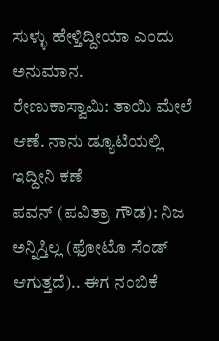ಸುಳ್ಳು ಹೇಳ್ತಿದ್ದೀಯಾ ಎಂದು ಅನುಮಾನ.
ರೇಣುಕಾಸ್ವಾಮಿ: ತಾಯಿ ಮೇಲೆ ಆಣೆ. ನಾನು ಡ್ಯೂಟಿಯಲ್ಲಿ ಇದ್ದೀನಿ ಕಣೆ
ಪವನ್ (ಪವಿತ್ರಾ ಗೌಡ): ನಿಜ ಅನ್ನಿಸ್ತಿಲ್ಲ (ಫೋಟೊ ಸೆಂಡ್ ಆಗುತ್ತದೆ).. ಈಗ ನಂಬಿಕೆ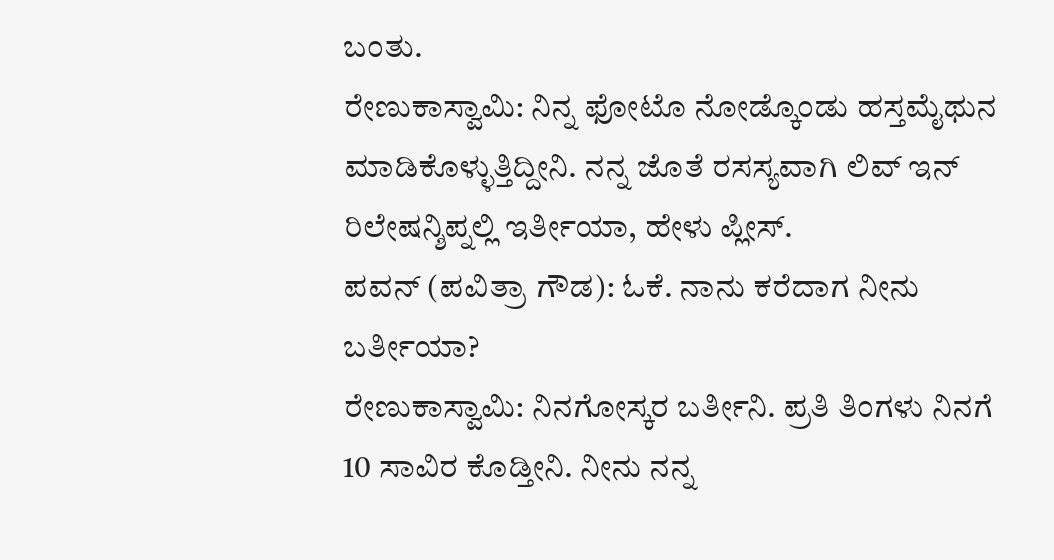ಬಂತು.
ರೇಣುಕಾಸ್ವಾಮಿ: ನಿನ್ನ ಫೋಟೊ ನೋಡ್ಕೊಂಡು ಹಸ್ತಮೈಥುನ ಮಾಡಿಕೊಳ್ಳುತ್ತಿದ್ದೀನಿ. ನನ್ನ ಜೊತೆ ರಸಸ್ಯವಾಗಿ ಲಿವ್ ಇನ್ ರಿಲೇಷನ್ಶಿಪ್ನಲ್ಲಿ ಇರ್ತೀಯಾ, ಹೇಳು ಪ್ಲೀಸ್.
ಪವನ್ (ಪವಿತ್ರಾ ಗೌಡ): ಓಕೆ. ನಾನು ಕರೆದಾಗ ನೀನು ಬರ್ತೀಯಾ?
ರೇಣುಕಾಸ್ವಾಮಿ: ನಿನಗೋಸ್ಕರ ಬರ್ತೀನಿ. ಪ್ರತಿ ತಿಂಗಳು ನಿನಗೆ 10 ಸಾವಿರ ಕೊಡ್ತೀನಿ. ನೀನು ನನ್ನ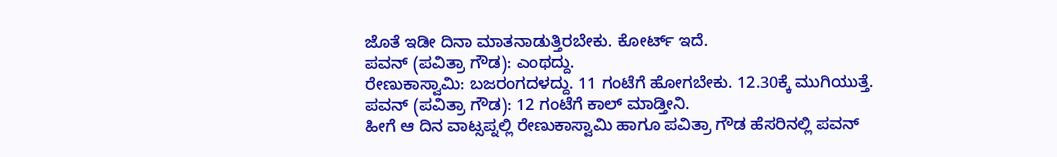ಜೊತೆ ಇಡೀ ದಿನಾ ಮಾತನಾಡುತ್ತಿರಬೇಕು. ಕೋರ್ಟ್ ಇದೆ.
ಪವನ್ (ಪವಿತ್ರಾ ಗೌಡ): ಎಂಥದ್ದು.
ರೇಣುಕಾಸ್ವಾಮಿ: ಬಜರಂಗದಳದ್ದು. 11 ಗಂಟೆಗೆ ಹೋಗಬೇಕು. 12.30ಕ್ಕೆ ಮುಗಿಯುತ್ತೆ.
ಪವನ್ (ಪವಿತ್ರಾ ಗೌಡ): 12 ಗಂಟೆಗೆ ಕಾಲ್ ಮಾಡ್ತೀನಿ.
ಹೀಗೆ ಆ ದಿನ ವಾಟ್ಸಪ್ನಲ್ಲಿ ರೇಣುಕಾಸ್ವಾಮಿ ಹಾಗೂ ಪವಿತ್ರಾ ಗೌಡ ಹೆಸರಿನಲ್ಲಿ ಪವನ್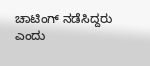ಚಾಟಿಂಗ್ ನಡೆಸಿದ್ದರು ಎಂದು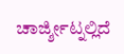ಚಾರ್ಜ್ಶೀಟ್ನಲ್ಲಿದೆ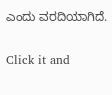ಎಂದು ವರದಿಯಾಗಿದೆ.


Click it and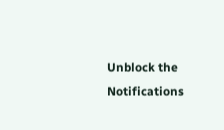Unblock the Notifications